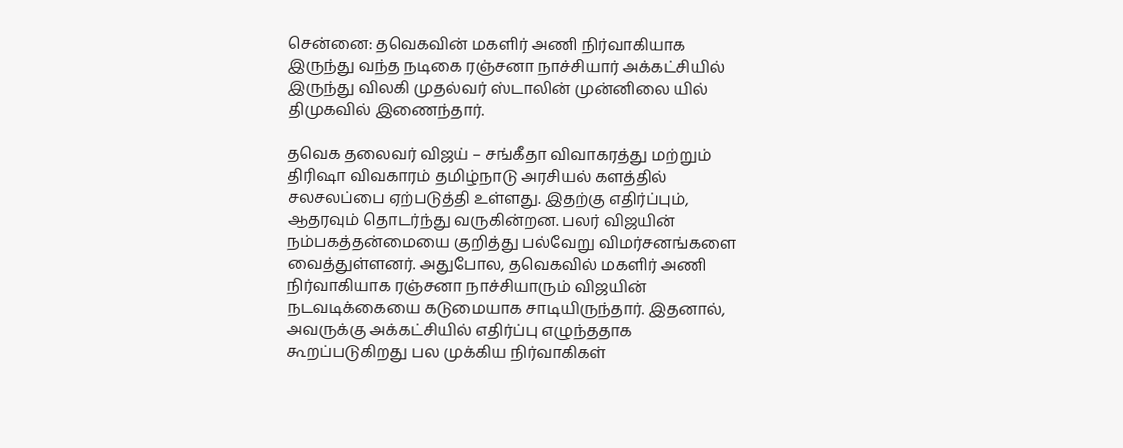சென்னை: தவெகவின் மகளிர் அணி நிர்வாகியாக இருந்து வந்த நடிகை ரஞ்சனா நாச்சியார் அக்கட்சியில் இருந்து விலகி முதல்வர் ஸ்டாலின் முன்னிலை யில் திமுகவில் இணைந்தார்.

தவெக தலைவர் விஜய் – சங்கீதா விவாகரத்து மற்றும் திரிஷா விவகாரம் தமிழ்நாடு அரசியல் களத்தில் சலசலப்பை ஏற்படுத்தி உள்ளது. இதற்கு எதிர்ப்பும், ஆதரவும் தொடர்ந்து வருகின்றன. பலர் விஜயின் நம்பகத்தன்மையை குறித்து பல்வேறு விமர்சனங்களை வைத்துள்ளனர். அதுபோல, தவெகவில் மகளிர் அணி நிர்வாகியாக ரஞ்சனா நாச்சியாரும் விஜயின் நடவடிக்கையை கடுமையாக சாடியிருந்தார். இதனால், அவருக்கு அக்கட்சியில் எதிர்ப்பு எழுந்ததாக கூறப்படுகிறது பல முக்கிய நிர்வாகிகள்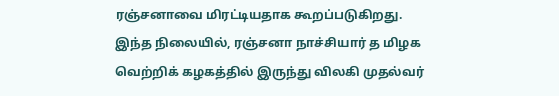ரஞ்சனாவை மிரட்டியதாக கூறப்படுகிறது.
இந்த நிலையில், ரஞ்சனா நாச்சியார் த மிழக வெற்றிக் கழகத்தில் இருந்து விலகி முதல்வர்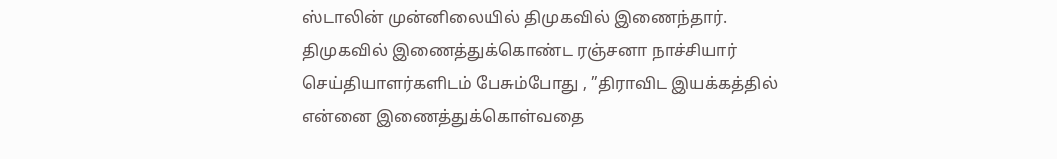ஸ்டாலின் முன்னிலையில் திமுகவில் இணைந்தார்.
திமுகவில் இணைத்துக்கொண்ட ரஞ்சனா நாச்சியார் செய்தியாளர்களிடம் பேசும்போது , ”திராவிட இயக்கத்தில் என்னை இணைத்துக்கொள்வதை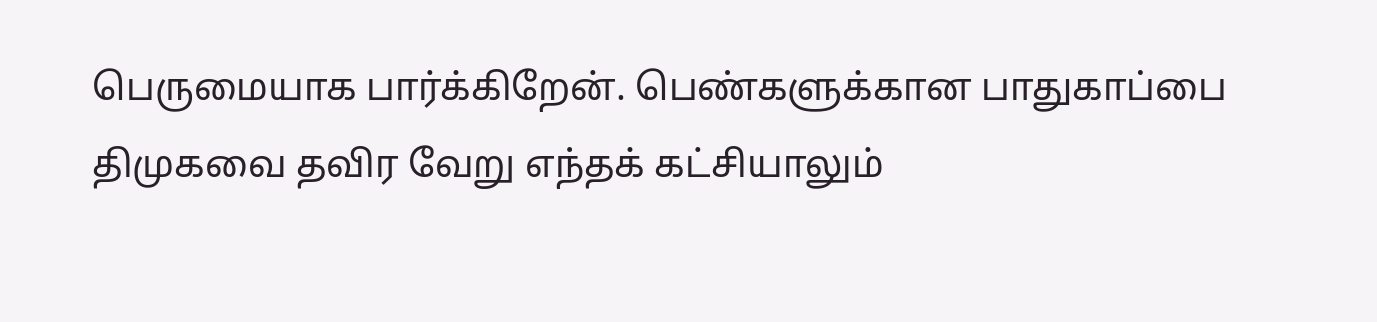பெருமையாக பார்க்கிறேன். பெண்களுக்கான பாதுகாப்பை திமுகவை தவிர வேறு எந்தக் கட்சியாலும்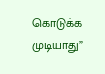கொடுக்க முடியாது”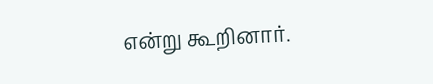என்று கூறினார்.